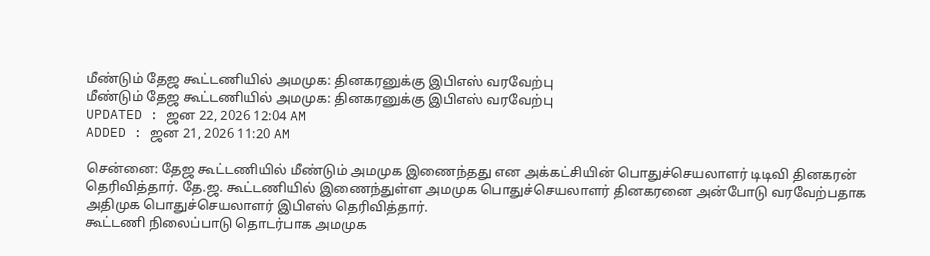மீண்டும் தேஜ கூட்டணியில் அமமுக: தினகரனுக்கு இபிஎஸ் வரவேற்பு
மீண்டும் தேஜ கூட்டணியில் அமமுக: தினகரனுக்கு இபிஎஸ் வரவேற்பு
UPDATED : ஜன 22, 2026 12:04 AM
ADDED : ஜன 21, 2026 11:20 AM

சென்னை: தேஜ கூட்டணியில் மீண்டும் அமமுக இணைந்தது என அக்கட்சியின் பொதுச்செயலாளர் டிடிவி தினகரன் தெரிவித்தார். தே.ஜ. கூட்டணியில் இணைந்துள்ள அமமுக பொதுச்செயலாளர் தினகரனை அன்போடு வரவேற்பதாக அதிமுக பொதுச்செயலாளர் இபிஎஸ் தெரிவித்தார்.
கூட்டணி நிலைப்பாடு தொடர்பாக அமமுக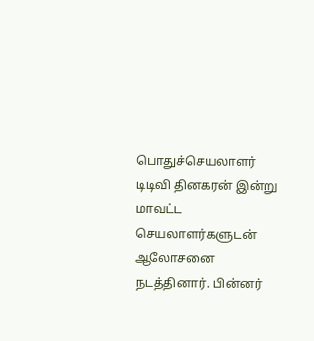பொதுச்செயலாளர் டிடிவி தினகரன் இன்று மாவட்ட செயலாளர்களுடன் ஆலோசனை நடத்தினார். பின்னர்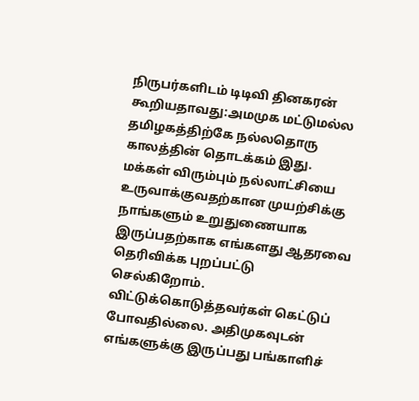நிருபர்களிடம் டிடிவி தினகரன் கூறியதாவது:அமமுக மட்டுமல்ல தமிழகத்திற்கே நல்லதொரு காலத்தின் தொடக்கம் இது. மக்கள் விரும்பும் நல்லாட்சியை உருவாக்குவதற்கான முயற்சிக்கு நாங்களும் உறுதுணையாக இருப்பதற்காக எங்களது ஆதரவை தெரிவிக்க புறப்பட்டு செல்கிறோம்.
விட்டுக்கொடுத்தவர்கள் கெட்டுப் போவதில்லை. அதிமுகவுடன் எங்களுக்கு இருப்பது பங்காளிச்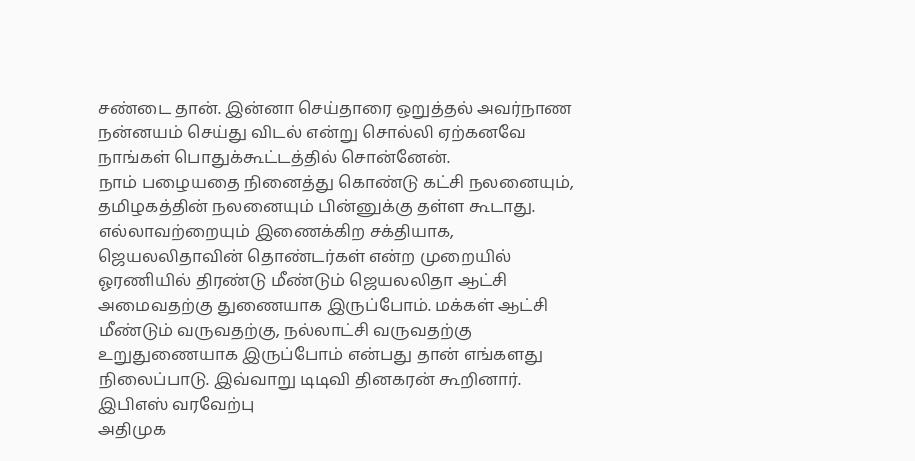சண்டை தான். இன்னா செய்தாரை ஒறுத்தல் அவர்நாண நன்னயம் செய்து விடல் என்று சொல்லி ஏற்கனவே நாங்கள் பொதுக்கூட்டத்தில் சொன்னேன்.
நாம் பழையதை நினைத்து கொண்டு கட்சி நலனையும், தமிழகத்தின் நலனையும் பின்னுக்கு தள்ள கூடாது. எல்லாவற்றையும் இணைக்கிற சக்தியாக, ஜெயலலிதாவின் தொண்டர்கள் என்ற முறையில் ஓரணியில் திரண்டு மீண்டும் ஜெயலலிதா ஆட்சி அமைவதற்கு துணையாக இருப்போம். மக்கள் ஆட்சி மீண்டும் வருவதற்கு, நல்லாட்சி வருவதற்கு உறுதுணையாக இருப்போம் என்பது தான் எங்களது நிலைப்பாடு. இவ்வாறு டிடிவி தினகரன் கூறினார்.
இபிஎஸ் வரவேற்பு
அதிமுக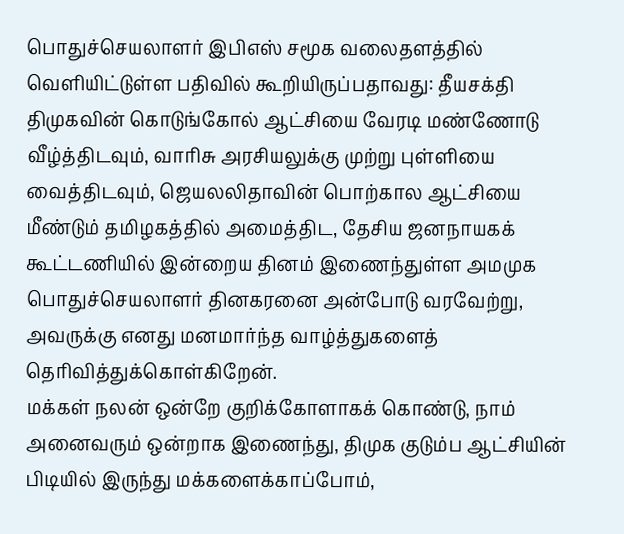பொதுச்செயலாளர் இபிஎஸ் சமூக வலைதளத்தில் வெளியிட்டுள்ள பதிவில் கூறியிருப்பதாவது: தீயசக்தி திமுகவின் கொடுங்கோல் ஆட்சியை வேரடி மண்ணோடு வீழ்த்திடவும், வாரிசு அரசியலுக்கு முற்று புள்ளியை வைத்திடவும், ஜெயலலிதாவின் பொற்கால ஆட்சியை மீண்டும் தமிழகத்தில் அமைத்திட, தேசிய ஜனநாயகக் கூட்டணியில் இன்றைய தினம் இணைந்துள்ள அமமுக பொதுச்செயலாளர் தினகரனை அன்போடு வரவேற்று, அவருக்கு எனது மனமார்ந்த வாழ்த்துகளைத் தெரிவித்துக்கொள்கிறேன்.
மக்கள் நலன் ஒன்றே குறிக்கோளாகக் கொண்டு, நாம் அனைவரும் ஒன்றாக இணைந்து, திமுக குடும்ப ஆட்சியின் பிடியில் இருந்து மக்களைக்காப்போம்,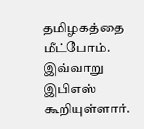தமிழகத்தை மீட்போம். இவ்வாறு இபிஎஸ் கூறியுள்ளார்.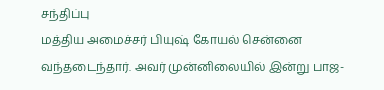சந்திப்பு
மத்திய அமைச்சர் பியுஷ் கோயல் சென்னை வந்தடைந்தார். அவர் முன்னிலையில் இன்று பாஜ-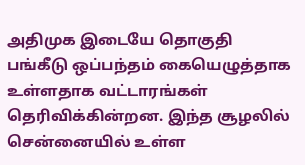அதிமுக இடையே தொகுதி பங்கீடு ஒப்பந்தம் கையெழுத்தாக உள்ளதாக வட்டாரங்கள் தெரிவிக்கின்றன. இந்த சூழலில் சென்னையில் உள்ள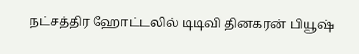நட்சத்திர ஹோட்டலில் டிடிவி தினகரன் பியூஷ்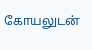கோயலுடன்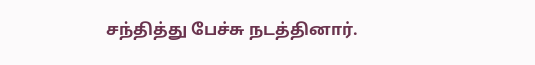சந்தித்து பேச்சு நடத்தினார்.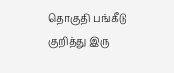தொகுதி பங்கீடு குறித்து இரு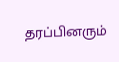தரப்பினரும்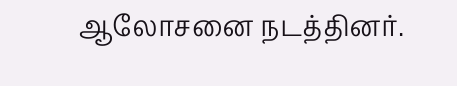ஆலோசனை நடத்தினர்.